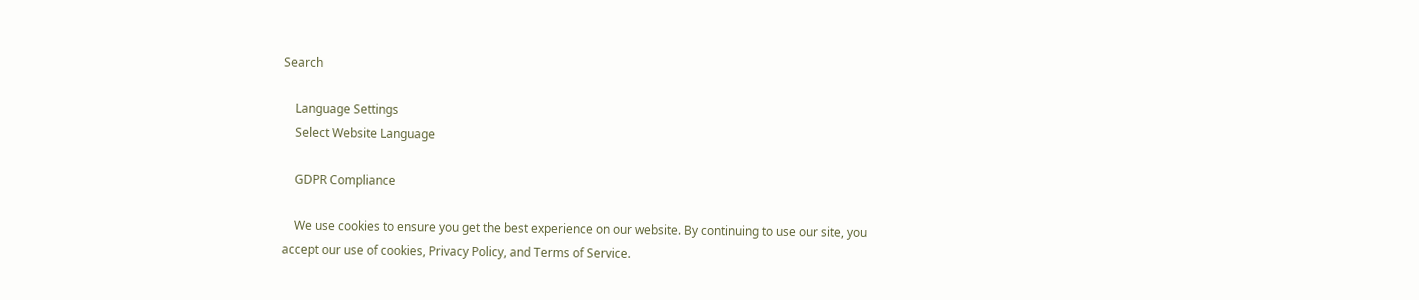Search

    Language Settings
    Select Website Language

    GDPR Compliance

    We use cookies to ensure you get the best experience on our website. By continuing to use our site, you accept our use of cookies, Privacy Policy, and Terms of Service.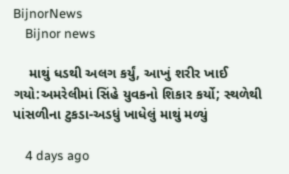BijnorNews
    Bijnor news

    માથું ધડથી અલગ કર્યું, આખું શરીર ખાઈ ગયો:અમરેલીમાં સિંહે યુવકનો શિકાર કર્યો; સ્થળેથી પાંસળીના ટુકડા-અડધું ખાધેલું માથું મળ્યું

    4 days ago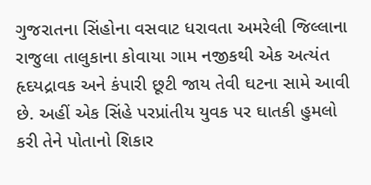ગુજરાતના સિંહોના વસવાટ ધરાવતા અમરેલી જિલ્લાના રાજુલા તાલુકાના કોવાયા ગામ નજીકથી એક અત્યંત હૃદયદ્રાવક અને કંપારી છૂટી જાય તેવી ઘટના સામે આવી છે. અહીં એક સિંહે પરપ્રાંતીય યુવક પર ઘાતકી હુમલો કરી તેને પોતાનો શિકાર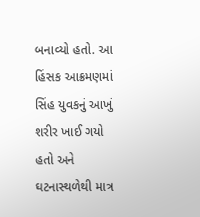બનાવ્યો હતો. આ હિંસક આક્રમણમાં સિંહ યુવકનું આખું શરીર ખાઈ ગયો હતો અને ઘટનાસ્થળેથી માત્ર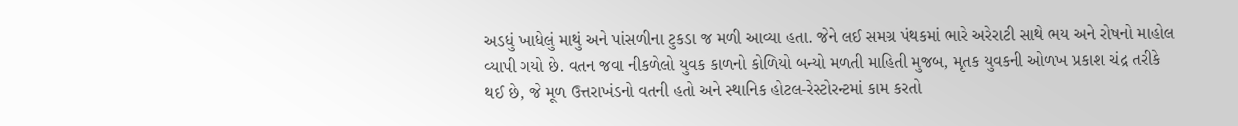અડધું ખાધેલું માથું અને પાંસળીના ટુકડા જ મળી આવ્યા હતા. જેને લઈ સમગ્ર પંથકમાં ભારે અરેરાટી સાથે ભય અને રોષનો માહોલ વ્યાપી ગયો છે. વતન જવા નીકળેલો યુવક કાળનો કોળિયો બન્યો મળતી માહિતી મુજબ, મૃતક યુવકની ઓળખ પ્રકાશ ચંદ્ર તરીકે થઈ છે, જે મૂળ ઉત્તરાખંડનો વતની હતો અને સ્થાનિક હોટલ-રેસ્ટોરન્ટમાં કામ કરતો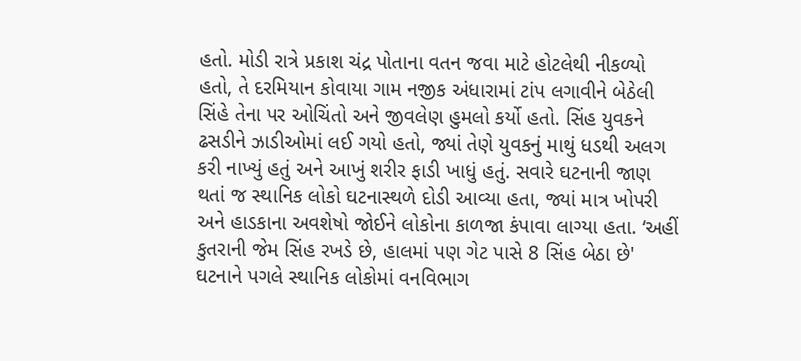હતો. મોડી રાત્રે પ્રકાશ ચંદ્ર પોતાના વતન જવા માટે હોટલેથી નીકળ્યો હતો, તે દરમિયાન કોવાયા ગામ નજીક અંધારામાં ટાંપ લગાવીને બેઠેલી સિંહે તેના પર ઓચિંતો અને જીવલેણ હુમલો કર્યો હતો. સિંહ યુવકને ઢસડીને ઝાડીઓમાં લઈ ગયો હતો, જ્યાં તેણે યુવકનું માથું ધડથી અલગ કરી નાખ્યું હતું અને આખું શરીર ફાડી ખાધું હતું. સવારે ઘટનાની જાણ થતાં જ સ્થાનિક લોકો ઘટનાસ્થળે દોડી આવ્યા હતા, જ્યાં માત્ર ખોપરી અને હાડકાના અવશેષો જોઈને લોકોના કાળજા કંપાવા લાગ્યા હતા. ‘અહીં કુતરાની જેમ સિંહ રખડે છે, હાલમાં પણ ગેટ પાસે 8 સિંહ બેઠા છે' ઘટનાને પગલે સ્થાનિક લોકોમાં વનવિભાગ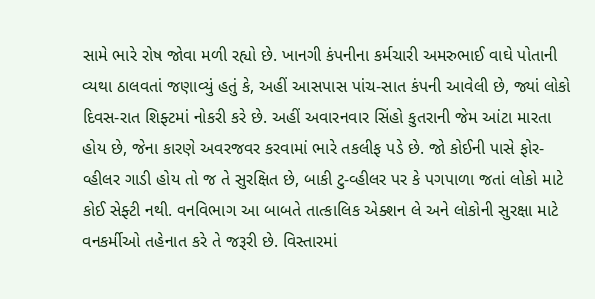સામે ભારે રોષ જોવા મળી રહ્યો છે. ખાનગી કંપનીના કર્મચારી અમરુભાઈ વાઘે પોતાની વ્યથા ઠાલવતાં જણાવ્યું હતું કે, અહીં આસપાસ પાંચ-સાત કંપની આવેલી છે, જ્યાં લોકો દિવસ-રાત શિફ્ટમાં નોકરી કરે છે. અહીં અવારનવાર સિંહો કુતરાની જેમ આંટા મારતા હોય છે, જેના કારણે અવરજવર કરવામાં ભારે તકલીફ પડે છે. જો કોઈની પાસે ફોર-વ્હીલર ગાડી હોય તો જ તે સુરક્ષિત છે, બાકી ટુ-વ્હીલર પર કે પગપાળા જતાં લોકો માટે કોઈ સેફ્ટી નથી. વનવિભાગ આ બાબતે તાત્કાલિક એક્શન લે અને લોકોની સુરક્ષા માટે વનકર્મીઓ તહેનાત કરે તે જરૂરી છે. વિસ્તારમાં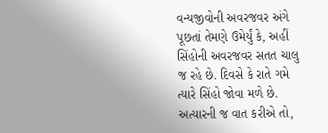વન્યજીવોની અવરજવર અંગે પૂછતાં તેમણે ઉમેર્યું કે, અહીં સિંહોની અવરજવર સતત ચાલુ જ રહે છે. દિવસે કે રાતે ગમે ત્યારે સિંહો જોવા મળે છે. અત્યારની જ વાત કરીએ તો,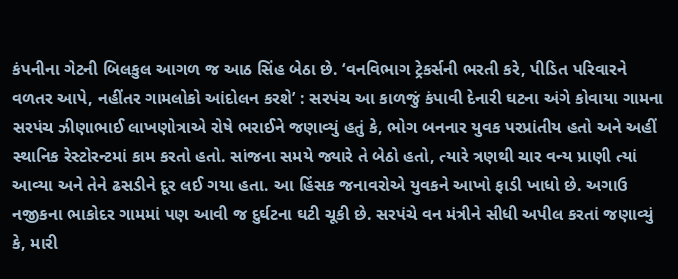કંપનીના ગેટની બિલકુલ આગળ જ આઠ સિંહ બેઠા છે. ‘વનવિભાગ ટ્રેકર્સની ભરતી કરે, પીડિત પરિવારને વળતર આપે, નહીંતર ગામલોકો આંદોલન કરશે’ : સરપંચ આ કાળજું કંપાવી દેનારી ઘટના અંગે કોવાયા ગામના સરપંચ ઝીણાભાઈ લાખણોત્રાએ રોષે ભરાઈને જણાવ્યું હતું કે, ભોગ બનનાર યુવક પરપ્રાંતીય હતો અને અહીં સ્થાનિક રેસ્ટોરન્ટમાં કામ કરતો હતો. સાંજના સમયે જ્યારે તે બેઠો હતો, ત્યારે ત્રણથી ચાર વન્ય પ્રાણી ત્યાં આવ્યા અને તેને ઢસડીને દૂર લઈ ગયા હતા. આ હિંસક જનાવરોએ યુવકને આખો ફાડી ખાધો છે. અગાઉ નજીકના ભાકોદર ગામમાં પણ આવી જ દુર્ઘટના ઘટી ચૂકી છે. સરપંચે વન મંત્રીને સીધી અપીલ કરતાં જણાવ્યું કે, મારી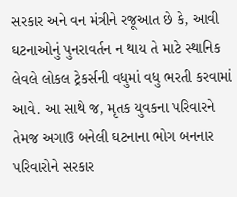સરકાર અને વન મંત્રીને રજૂઆત છે કે, આવી ઘટનાઓનું પુનરાવર્તન ન થાય તે માટે સ્થાનિક લેવલે લોકલ ટ્રેકર્સની વધુમાં વધુ ભરતી કરવામાં આવે. આ સાથે જ, મૃતક યુવકના પરિવારને તેમજ અગાઉ બનેલી ઘટનાના ભોગ બનનાર પરિવારોને સરકાર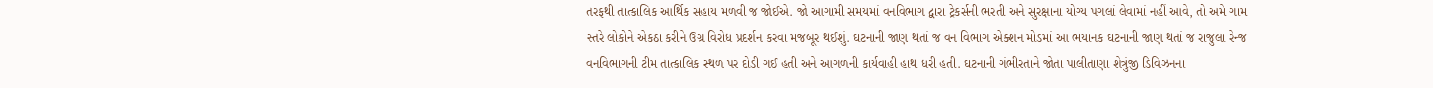તરફથી તાત્કાલિક આર્થિક સહાય મળવી જ જોઈએ. જો આગામી સમયમાં વનવિભાગ દ્વારા ટ્રેકર્સની ભરતી અને સુરક્ષાના યોગ્ય પગલાં લેવામાં નહીં આવે, તો અમે ગામ સ્તરે લોકોને એકઠા કરીને ઉગ્ર વિરોધ પ્રદર્શન કરવા મજબૂર થઈશું. ઘટનાની જાણ થતાં જ વન વિભાગ એક્શન મોડમાં આ ભયાનક ઘટનાની જાણ થતાં જ રાજુલા રેન્જ વનવિભાગની ટીમ તાત્કાલિક સ્થળ પર દોડી ગઈ હતી અને આગળની કાર્યવાહી હાથ ધરી હતી. ઘટનાની ગંભીરતાને જોતા પાલીતાણા શેત્રુંજી ડિવિઝનના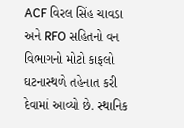ACF વિરલ સિંહ ચાવડા અને RFO સહિતનો વન વિભાગનો મોટો કાફલો ઘટનાસ્થળે તહેનાત કરી દેવામાં આવ્યો છે. સ્થાનિક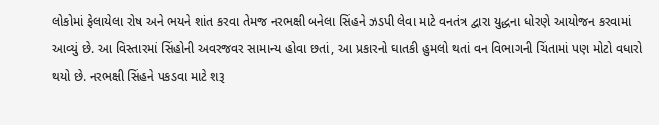લોકોમાં ફેલાયેલા રોષ અને ભયને શાંત કરવા તેમજ નરભક્ષી બનેલા સિંહને ઝડપી લેવા માટે વનતંત્ર દ્વારા યુદ્ધના ધોરણે આયોજન કરવામાં આવ્યું છે. આ વિસ્તારમાં સિંહોની અવરજવર સામાન્ય હોવા છતાં, આ પ્રકારનો ઘાતકી હુમલો થતાં વન વિભાગની ચિંતામાં પણ મોટો વધારો થયો છે. નરભક્ષી સિંહને પકડવા માટે શરૂ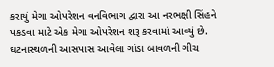કરાયું મેગા ઓપરેશન વનવિભાગ દ્વારા આ નરભક્ષી સિંહને પકડવા માટે એક મેગા ઓપરેશન શરૂ કરવામાં આવ્યું છે. ઘટનાસ્થળની આસપાસ આવેલા ગાંડા બાવળની ગીચ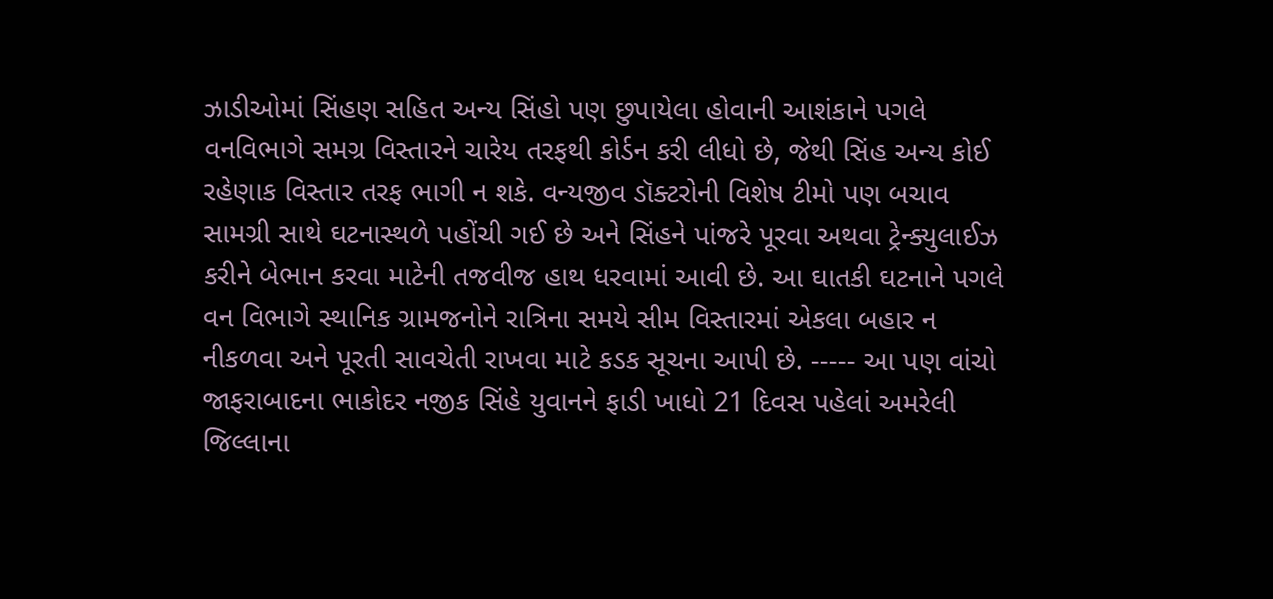ઝાડીઓમાં સિંહણ સહિત અન્ય સિંહો પણ છુપાયેલા હોવાની આશંકાને પગલે વનવિભાગે સમગ્ર વિસ્તારને ચારેય તરફથી કોર્ડન કરી લીધો છે, જેથી સિંહ અન્ય કોઈ રહેણાક વિસ્તાર તરફ ભાગી ન શકે. વન્યજીવ ડૉક્ટરોની વિશેષ ટીમો પણ બચાવ સામગ્રી સાથે ઘટનાસ્થળે પહોંચી ગઈ છે અને સિંહને પાંજરે પૂરવા અથવા ટ્રેન્ક્યુલાઈઝ કરીને બેભાન કરવા માટેની તજવીજ હાથ ધરવામાં આવી છે. આ ઘાતકી ઘટનાને પગલે વન વિભાગે સ્થાનિક ગ્રામજનોને રાત્રિના સમયે સીમ વિસ્તારમાં એકલા બહાર ન નીકળવા અને પૂરતી સાવચેતી રાખવા માટે કડક સૂચના આપી છે. ----- આ પણ વાંચો જાફરાબાદના ભાકોદર નજીક સિંહે યુવાનને ફાડી ખાધો 21 દિવસ પહેલાં અમરેલી જિલ્લાના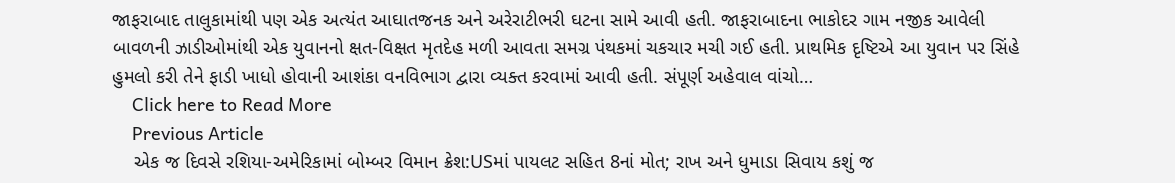જાફરાબાદ તાલુકામાંથી પણ એક અત્યંત આઘાતજનક અને અરેરાટીભરી ઘટના સામે આવી હતી. જાફરાબાદના ભાકોદર ગામ નજીક આવેલી બાવળની ઝાડીઓમાંથી એક યુવાનનો ક્ષત-વિક્ષત મૃતદેહ મળી આવતા સમગ્ર પંથકમાં ચકચાર મચી ગઈ હતી. પ્રાથમિક દૃષ્ટિએ આ યુવાન પર સિંહે હુમલો કરી તેને ફાડી ખાધો હોવાની આશંકા વનવિભાગ દ્વારા વ્યક્ત કરવામાં આવી હતી. સંપૂર્ણ અહેવાલ વાંચો…
    Click here to Read More
    Previous Article
    એક જ દિવસે રશિયા-અમેરિકામાં બોમ્બર વિમાન ક્રેશ:USમાં પાયલટ સહિત 8નાં મોત; રાખ અને ધુમાડા સિવાય કશું જ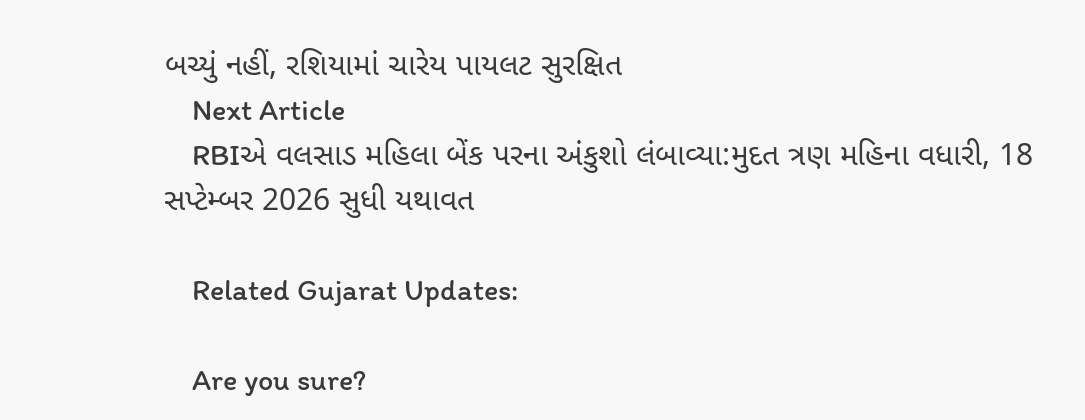બચ્યું નહીં, રશિયામાં ચારેય પાયલટ સુરક્ષિત
    Next Article
    RBIએ વલસાડ મહિલા બેંક પરના અંકુશો લંબાવ્યા:મુદત ત્રણ મહિના વધારી, 18 સપ્ટેમ્બર 2026 સુધી યથાવત

    Related Gujarat Updates:

    Are you sure?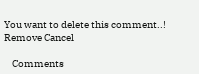You want to delete this comment..! Remove Cancel

    Comments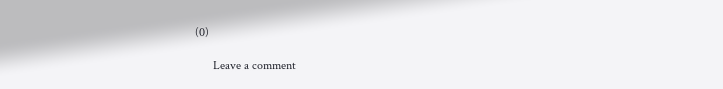(0)

      Leave a comment